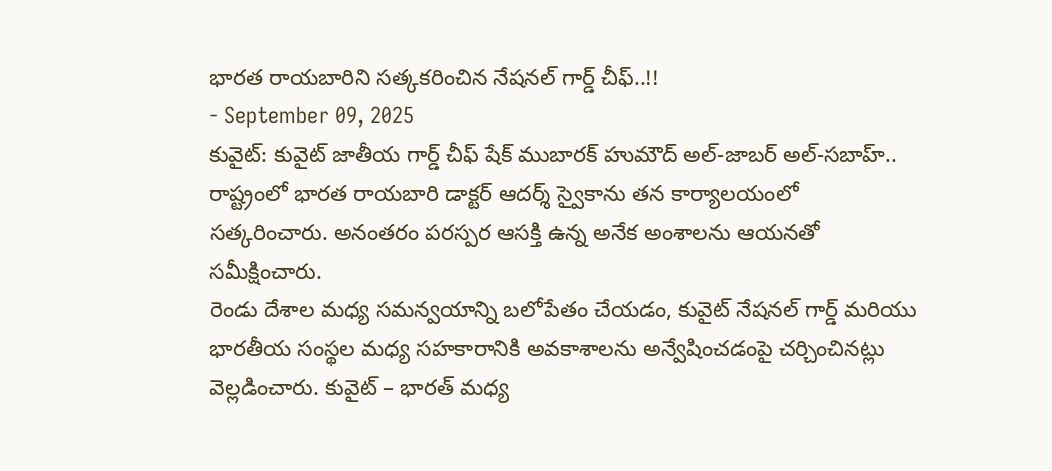భారత రాయబారిని సత్కకరించిన నేషనల్ గార్డ్ చీఫ్..!!
- September 09, 2025
కువైట్: కువైట్ జాతీయ గార్డ్ చీఫ్ షేక్ ముబారక్ హుమౌద్ అల్-జాబర్ అల్-సబాహ్.. రాష్ట్రంలో భారత రాయబారి డాక్టర్ ఆదర్శ్ స్వైకాను తన కార్యాలయంలో సత్కరించారు. అనంతరం పరస్పర ఆసక్తి ఉన్న అనేక అంశాలను ఆయనతో సమీక్షించారు.
రెండు దేశాల మధ్య సమన్వయాన్ని బలోపేతం చేయడం, కువైట్ నేషనల్ గార్డ్ మరియు భారతీయ సంస్థల మధ్య సహకారానికి అవకాశాలను అన్వేషించడంపై చర్చించినట్లు వెల్లడించారు. కువైట్ – భారత్ మధ్య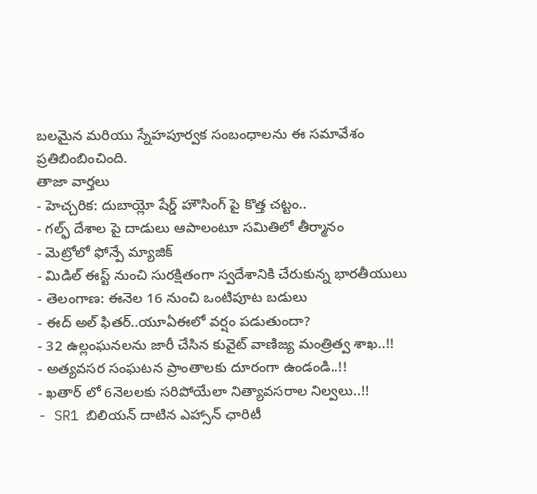బలమైన మరియు స్నేహపూర్వక సంబంధాలను ఈ సమావేశం ప్రతిబింబించింది.
తాజా వార్తలు
- హెచ్చరిక: దుబాయ్లో షేర్డ్ హౌసింగ్ పై కొత్త చట్టం..
- గల్ఫ్ దేశాల పై దాడులు ఆపాలంటూ సమితిలో తీర్మానం
- మెట్రోలో ఫోన్పే మ్యాజిక్
- మిడిల్ ఈస్ట్ నుంచి సురక్షితంగా స్వదేశానికి చేరుకున్న భారతీయులు
- తెలంగాణ: ఈనెల 16 నుంచి ఒంటిపూట బడులు
- ఈద్ అల్ ఫితర్..యూఏఈలో వర్షం పడుతుందా?
- 32 ఉల్లంఘనలను జారీ చేసిన కువైట్ వాణిజ్య మంత్రిత్వ శాఖ..!!
- అత్యవసర సంఘటన ప్రాంతాలకు దూరంగా ఉండండి..!!
- ఖతార్ లో 6నెలలకు సరిపోయేలా నిత్యావసరాల నిల్వలు..!!
- SR1 బిలియన్ దాటిన ఎహ్సాన్ ఛారిటీ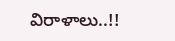విరాళాలు..!!